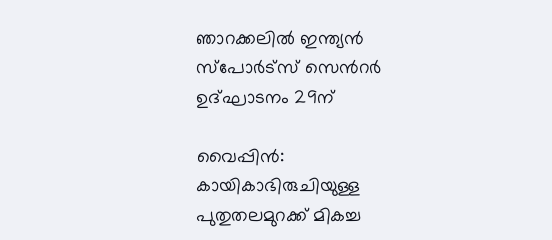ഞാറക്കലില്‍ ഇന്ത്യന്‍ സ്‌പോർട്സ് സെൻറര്‍ ഉദ്ഘാടനം 29ന്

വൈപ്പിന്‍: കായികാഭിരുചിയുള്ള പുതുതലമുറക്ക് മികച്ച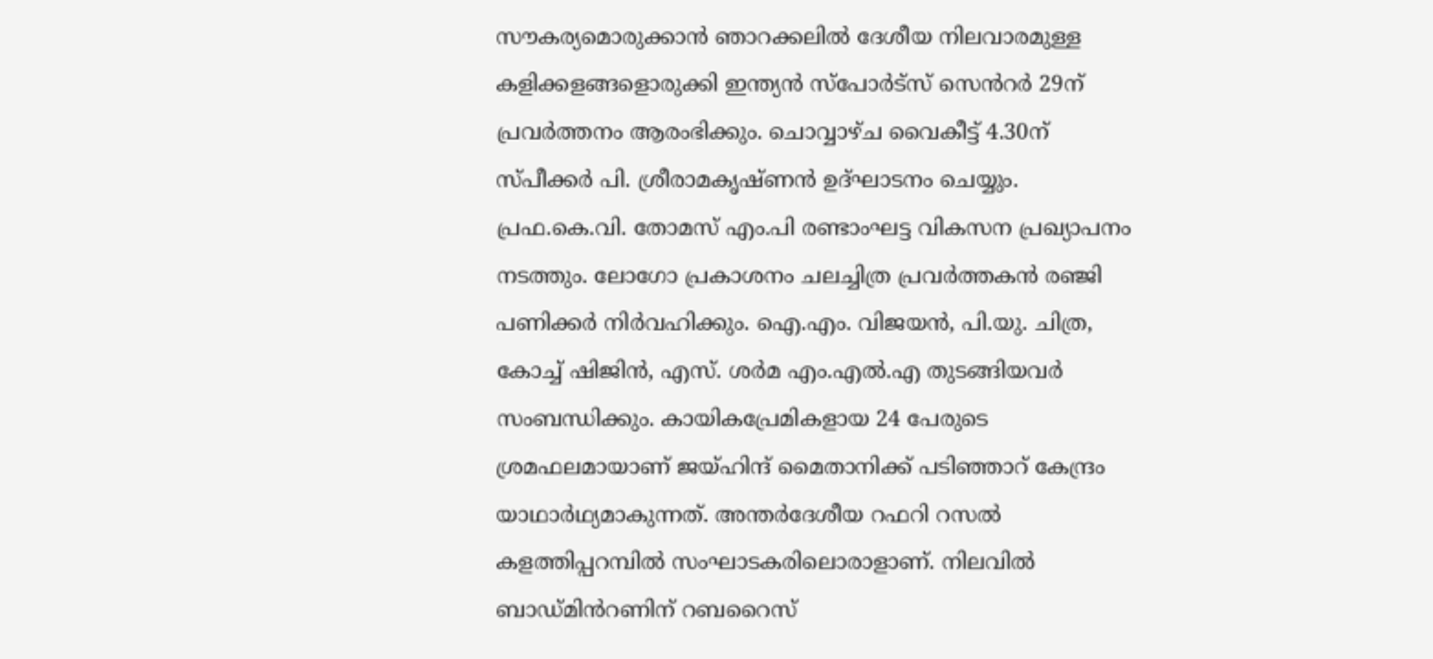സൗകര്യമൊരുക്കാൻ ഞാറക്കലില്‍ ദേശീയ നിലവാരമുള്ള കളിക്കളങ്ങളൊരുക്കി ഇന്ത്യന്‍ സ്‌പോര്‍ട്സ് സെൻറര്‍ 29ന് പ്രവര്‍ത്തനം ആരംഭിക്കും. ചൊവ്വാഴ്ച വൈകീട്ട് 4.30ന് സ്പീക്കര്‍ പി. ശ്രീരാമകൃഷ്ണന്‍ ഉദ്ഘാടനം ചെയ്യും. പ്രഫ.കെ.വി. തോമസ് എം.പി രണ്ടാംഘട്ട വികസന പ്രഖ്യാപനം നടത്തും. ലോഗോ പ്രകാശനം ചലച്ചിത്ര പ്രവര്‍ത്തകന്‍ രഞ്ജി പണിക്കര്‍ നിർവഹിക്കും. ഐ.എം. വിജയന്‍, പി.യു. ചിത്ര, കോച്ച് ഷിജിന്‍, എസ്. ശര്‍മ എം.എല്‍.എ തുടങ്ങിയവര്‍ സംബന്ധിക്കും. കായികപ്രേമികളായ 24 പേരുടെ ശ്രമഫലമായാണ് ജയ്ഹിന്ദ് മൈതാനിക്ക് പടിഞ്ഞാറ് കേന്ദ്രം യാഥാര്‍ഥ്യമാകുന്നത്. അന്തര്‍ദേശീയ റഫറി റസല്‍ കളത്തിപ്പറമ്പില്‍ സംഘാടകരിലൊരാളാണ്. നിലവില്‍ ബാഡ്മിൻറണിന് റബറൈസ്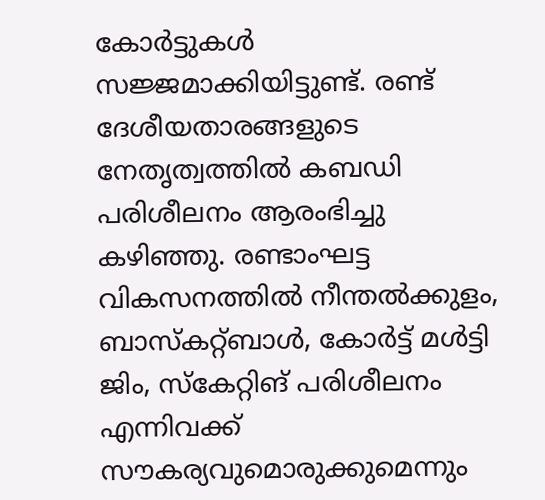കോര്‍ട്ടുകള്‍ സജ്ജമാക്കിയിട്ടുണ്ട്. രണ്ട് ദേശീയതാരങ്ങളുടെ നേതൃത്വത്തില്‍ കബഡി പരിശീലനം ആരംഭിച്ചു കഴിഞ്ഞു. രണ്ടാംഘട്ട വികസനത്തില്‍ നീന്തല്‍ക്കുളം, ബാസ്‌കറ്റ്ബാള്‍, കോര്‍ട്ട് മള്‍ട്ടി ജിം, സ്‌കേറ്റിങ് പരിശീലനം എന്നിവക്ക് സൗകര്യവുമൊരുക്കുമെന്നും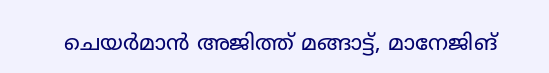ചെയര്‍മാന്‍ അജിത്ത് മങ്ങാട്ട്, മാനേജിങ്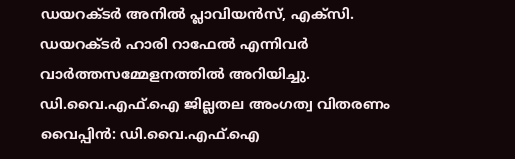ഡയറക്ടര്‍ അനില്‍ പ്ലാവിയന്‍സ്, എക്‌സി. ഡയറക്ടര്‍ ഹാരി റാഫേല്‍ എന്നിവര്‍ വാര്‍ത്തസമ്മേളനത്തില്‍ അറിയിച്ചു. ഡി.വൈ.എഫ്.ഐ ജില്ലതല അംഗത്വ വിതരണം വൈപ്പിന്‍: ഡി.വൈ.എഫ്.ഐ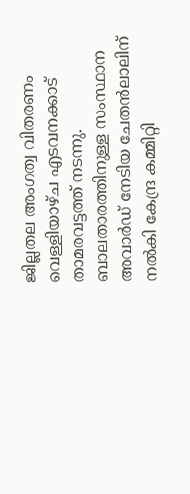ജില്ലതല അംഗത്വ വിതരണം വെള്ളിയാഴ്ച എടവനക്കാട് താമരവട്ടത്ത് നടന്നു. ബാലതാരത്തിനുള്ള സംസ്ഥാന അവാര്‍ഡ് നേടിയ ചേതന്‍ലാലിന് നല്‍കി കേന്ദ്ര കമ്മിറ്റി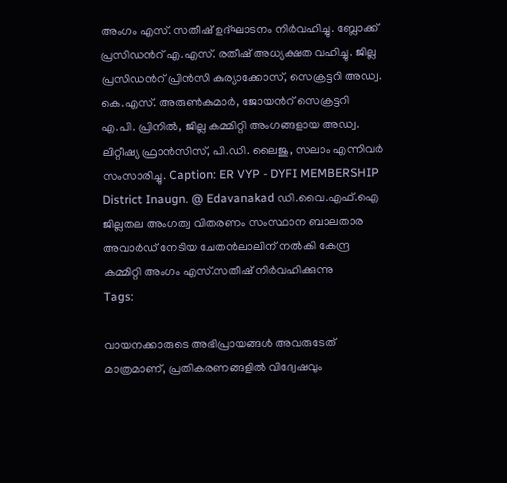അംഗം എസ്. സതീഷ് ഉദ്ഘാടനം നിര്‍വഹിച്ചു. ബ്ലോക്ക് പ്രസിഡൻറ് എ.എസ്. രതീഷ് അധ്യക്ഷത വഹിച്ചു. ജില്ല പ്രസിഡൻറ് പ്രിന്‍സി കുര്യാക്കോസ്, സെക്രട്ടറി അഡ്വ. കെ.എസ്. അരുണ്‍കുമാര്‍, ജോയൻറ് സെക്രട്ടറി എ.പി. പ്രിനില്‍, ജില്ല കമ്മിറ്റി അംഗങ്ങളായ അഡ്വ. ലിറ്റീഷ്യ ഫ്രാന്‍സിസ്, പി.ഡി. ലൈജു, സലാം എന്നിവര്‍ സംസാരിച്ചു. Caption: ER VYP - DYFI MEMBERSHIP District Inaugn. @ Edavanakad ഡി.വൈ.എഫ്.ഐ ജില്ലതല അംഗത്വ വിതരണം സംസ്ഥാന ബാലതാര അവാര്‍ഡ് നേടിയ ചേതന്‍ലാലിന് നല്‍കി കേന്ദ്ര കമ്മിറ്റി അംഗം എസ്.സതീഷ് നിര്‍വഹിക്കുന്നു
Tags:

വായനക്കാരുടെ അഭിപ്രായങ്ങള്‍ അവരുടേത് മാത്രമാണ്, പ്രതികരണങ്ങളിൽ വിദ്വേഷവും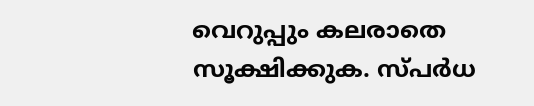വെറുപ്പും കലരാതെ സൂക്ഷിക്കുക. സ്പർധ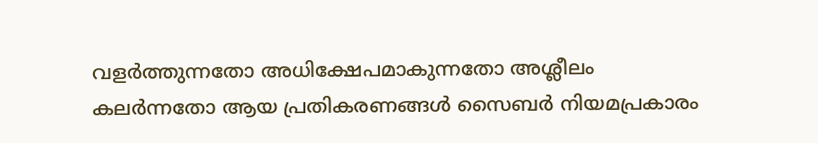വളർത്തുന്നതോ അധിക്ഷേപമാകുന്നതോ അശ്ലീലം കലർന്നതോ ആയ പ്രതികരണങ്ങൾ സൈബർ നിയമപ്രകാരം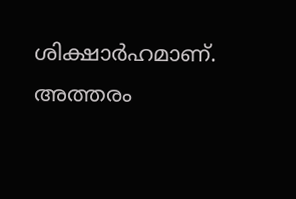ശിക്ഷാർഹമാണ്. അത്തരം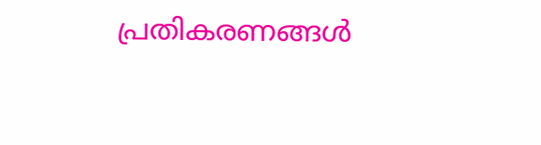പ്രതികരണങ്ങൾ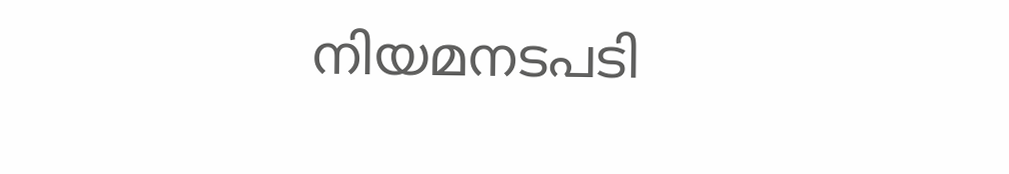നിയമനടപടി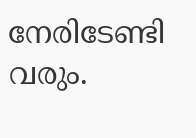നേരിടേണ്ടി വരും.